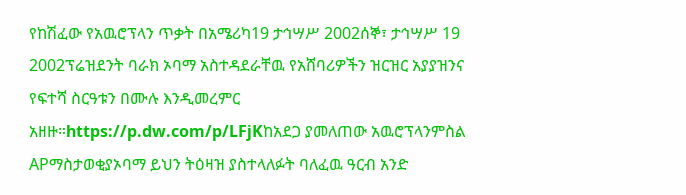የከሽፈው የአዉሮፕላን ጥቃት በአሜሪካ19 ታኅሣሥ 2002ሰኞ፣ ታኅሣሥ 19 2002ፕሬዝደንት ባራክ ኦባማ አስተዳደራቸዉ የአሸባሪዎችን ዝርዝር አያያዝንና የፍተሻ ስርዓቱን በሙሉ እንዲመረምር አዘዙ።https://p.dw.com/p/LFjKከአደጋ ያመለጠው አዉሮፕላንምስል APማስታወቂያኦባማ ይህን ትዕዛዝ ያስተላለፉት ባለፈዉ ዓርብ አንድ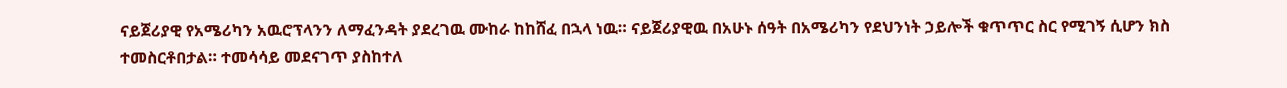ናይጀሪያዊ የአሜሪካን አዉሮፕላንን ለማፈንዳት ያደረገዉ ሙከራ ከከሸፈ በኋላ ነዉ። ናይጀሪያዊዉ በአሁኑ ሰዓት በአሜሪካን የደህንነት ኃይሎች ቁጥጥር ስር የሚገኝ ሲሆን ክስ ተመስርቶበታል። ተመሳሳይ መደናገጥ ያስከተለ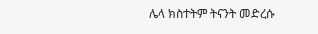ሌላ ክስተትም ትናንት መድረሱ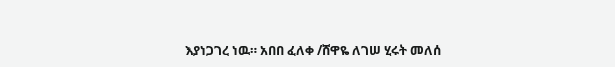እያነጋገረ ነዉ። አበበ ፈለቀ /ሸዋዬ ለገሠ ሂሩት መለሰ